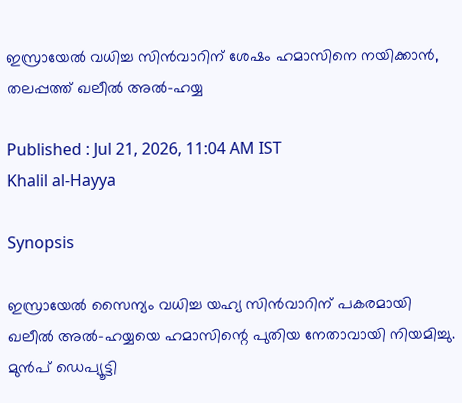ഇസ്രായേൽ വധിച്ച സിൻവാറിന് ശേഷം ഹമാസിനെ നയിക്കാൻ, തലപ്പത്ത് ഖലീൽ അൽ-ഹയ്യ

Published : Jul 21, 2026, 11:04 AM IST
Khalil al-Hayya

Synopsis

ഇസ്രായേൽ സൈന്യം വധിച്ച യഹ്യ സിൻവാറിന് പകരമായി ഖലീൽ അൽ-ഹയ്യയെ ഹമാസിന്റെ പുതിയ നേതാവായി നിയമിച്ചു. മുൻപ് ഡെപ്യൂട്ടി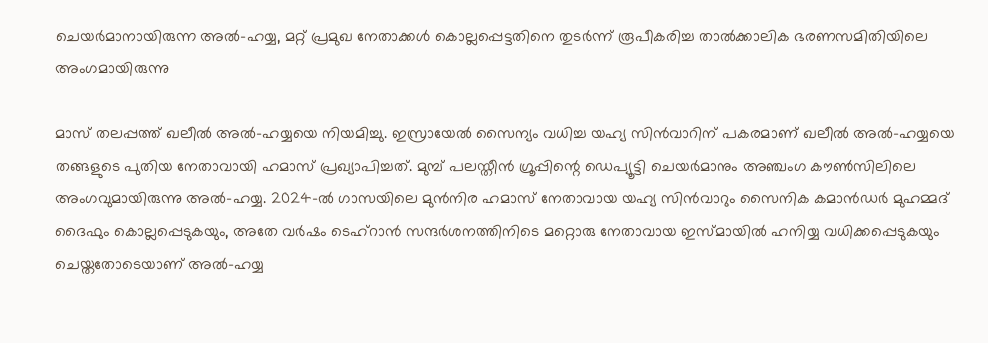ചെയർമാനായിരുന്ന അൽ-ഹയ്യ, മറ്റ് പ്രമുഖ നേതാക്കൾ കൊല്ലപ്പെട്ടതിനെ തുടർന്ന് രൂപീകരിച്ച താൽക്കാലിക ഭരണസമിതിയിലെ അംഗമായിരുന്നു

മാസ് തലപ്പത്ത് ഖലീൽ അൽ-ഹയ്യയെ നിയമിച്ചു. ഇസ്രായേൽ സൈന്യം വധിച്ച യഹ്യ സിൻവാറിന് പകരമാണ് ഖലീൽ അൽ-ഹയ്യയെ തങ്ങളുടെ പുതിയ നേതാവായി ഹമാസ് പ്രഖ്യാപിച്ചത്. മുമ്പ് പലസ്തീൻ ഗ്രൂപ്പിന്റെ ഡെപ്യൂട്ടി ചെയർമാനും അഞ്ചംഗ കൗൺസിലിലെ അംഗവുമായിരുന്നു അൽ-ഹയ്യ. 2024-ൽ ഗാസയിലെ മുൻനിര ഹമാസ് നേതാവായ യഹ്യ സിൻവാറും സൈനിക കമാൻഡർ മുഹമ്മദ് ദൈഫും കൊല്ലപ്പെടുകയും, അതേ വർഷം ടെഹ്‌റാൻ സന്ദർശനത്തിനിടെ മറ്റൊരു നേതാവായ ഇസ്മായിൽ ഹനിയ്യ വധിക്കപ്പെടുകയും ചെയ്തതോടെയാണ് അൽ-ഹയ്യ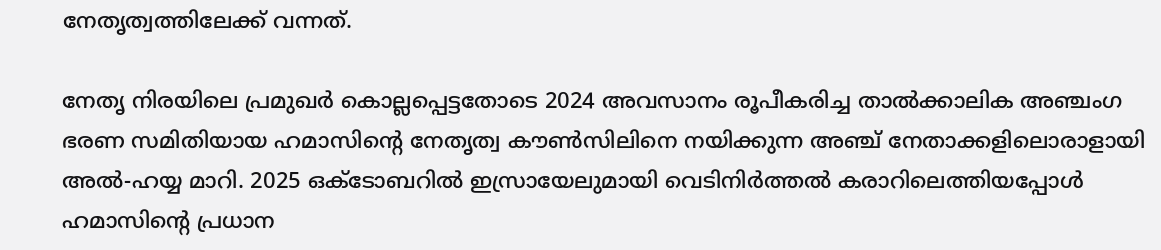നേതൃത്വത്തിലേക്ക് വന്നത്.

നേതൃ നിരയിലെ പ്രമുഖർ കൊല്ലപ്പെട്ടതോടെ 2024 അവസാനം രൂപീകരിച്ച താൽക്കാലിക അഞ്ചംഗ ഭരണ സമിതിയായ ഹമാസിന്റെ നേതൃത്വ കൗൺസിലിനെ നയിക്കുന്ന അഞ്ച് നേതാക്കളിലൊരാളായി അൽ-ഹയ്യ മാറി. 2025 ഒക്ടോബറിൽ ഇസ്രായേലുമായി വെടിനിർത്തൽ കരാറിലെത്തിയപ്പോൾ ഹമാസിന്റെ പ്രധാന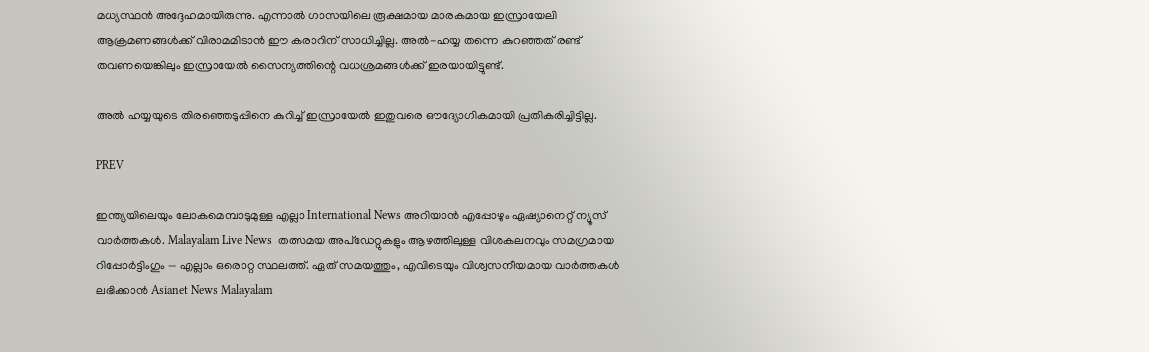മധ്യസ്ഥൻ അദ്ദേഹമായിരുന്നു. എന്നാൽ ഗാസയിലെ രൂക്ഷമായ മാരകമായ ഇസ്രായേലി ആക്രമണങ്ങൾക്ക് വിരാമമിടാൻ ഈ കരാറിന് സാധിച്ചില്ല. അൽ-ഹയ്യ തന്നെ കുറഞ്ഞത് രണ്ട് തവണയെങ്കിലും ഇസ്രായേൽ സൈന്യത്തിന്റെ വധശ്രമങ്ങൾക്ക് ഇരയായിട്ടുണ്ട്.

അൽ ഹയ്യയുടെ തിരഞ്ഞെടുപ്പിനെ കുറിച്ച് ഇസ്രായേൽ ഇതുവരെ ഔദ്യോഗികമായി പ്രതികരിച്ചിട്ടില്ല.

PREV

ഇന്ത്യയിലെയും ലോകമെമ്പാടുമുള്ള എല്ലാ International News അറിയാൻ എപ്പോഴും ഏഷ്യാനെറ്റ് ന്യൂസ് വാർത്തകൾ. Malayalam Live News  തത്സമയ അപ്‌ഡേറ്റുകളും ആഴത്തിലുള്ള വിശകലനവും സമഗ്രമായ റിപ്പോർട്ടിംഗും — എല്ലാം ഒരൊറ്റ സ്ഥലത്ത്. ഏത് സമയത്തും, എവിടെയും വിശ്വസനീയമായ വാർത്തകൾ ലഭിക്കാൻ Asianet News Malayalam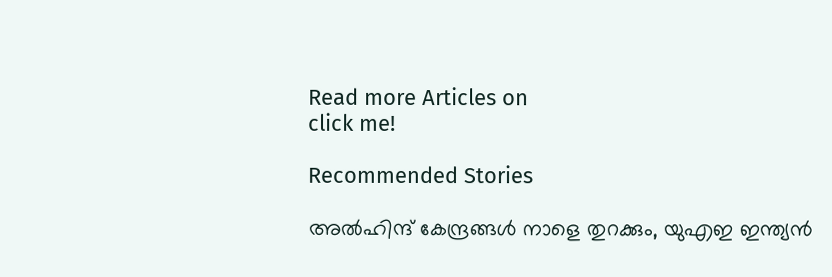Read more Articles on
click me!

Recommended Stories

അൽഹിന്ദ് കേന്ദ്രങ്ങൾ നാളെ തുറക്കും, യുഎഇ ഇന്ത്യൻ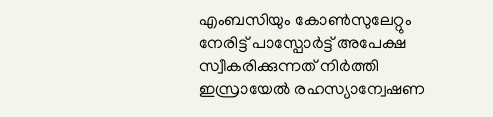എംബസിയും കോൺസുലേറ്റും നേരിട്ട് പാസ്പോർട്ട് അപേക്ഷ സ്വീകരിക്കുന്നത് നിർത്തി
ഇസ്രായേൽ രഹസ്യാന്വേഷണ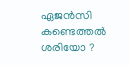ഏജൻസി കണ്ടെത്തൽ ശരിയോ ?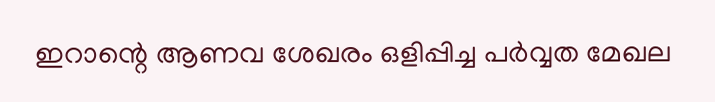ഇറാന്റെ ആണവ ശേഖരം ഒളിപ്പിച്ച പർവ്വത മേഖല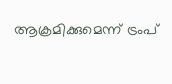ആക്രമിക്കുമെന്ന് ട്രംപ്